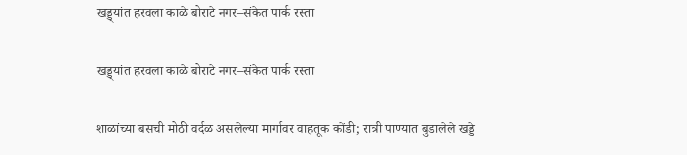खड्ड्यांत हरवला काळे बोराटे नगर–संकेत पार्क रस्ता

खड्ड्यांत हरवला काळे बोराटे नगर–संकेत पार्क रस्ता

शाळांच्या बसची मोठी वर्दळ असलेल्या मार्गावर वाहतूक कोंडी; रात्री पाण्यात बुडालेले खड्डे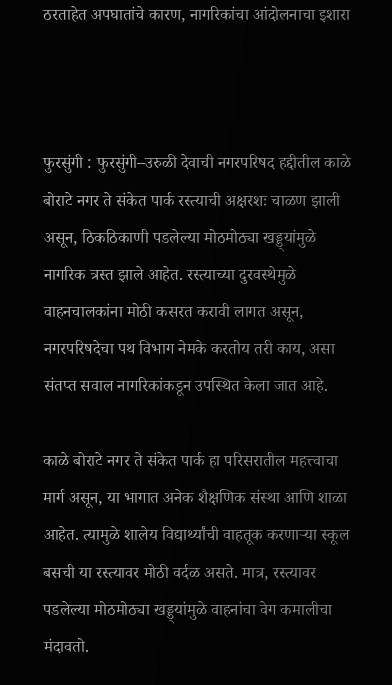ठरताहेत अपघातांचे कारण, नागरिकांचा आंदोलनाचा इशारा



फुरसुंगी : फुरसुंगी–उरुळी देवाची नगरपरिषद हद्दीतील काळे बोराटे नगर ते संकेत पार्क रस्त्याची अक्षरशः चाळण झाली असून, ठिकठिकाणी पडलेल्या मोठमोठ्या खड्ड्यांमुळे नागरिक त्रस्त झाले आहेत. रस्त्याच्या दुरवस्थेमुळे वाहनचालकांना मोठी कसरत करावी लागत असून, नगरपरिषदेचा पथ विभाग नेमके करतोय तरी काय, असा संतप्त सवाल नागरिकांकडून उपस्थित केला जात आहे.

काळे बोराटे नगर ते संकेत पार्क हा परिसरातील महत्त्वाचा मार्ग असून, या भागात अनेक शैक्षणिक संस्था आणि शाळा आहेत. त्यामुळे शालेय विद्यार्थ्यांची वाहतूक करणाऱ्या स्कूल बसची या रस्त्यावर मोठी वर्दळ असते. मात्र, रस्त्यावर पडलेल्या मोठमोठ्या खड्ड्यांमुळे वाहनांचा वेग कमालीचा मंदावतो.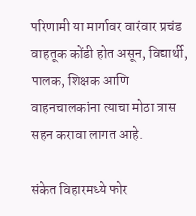परिणामी या मार्गावर वारंवार प्रचंड वाहतूक कोंडी होत असून, विद्यार्थी, पालक, शिक्षक आणि वाहनचालकांना त्याचा मोठा त्रास सहन करावा लागत आहे.

संकेत विहारमध्ये फोर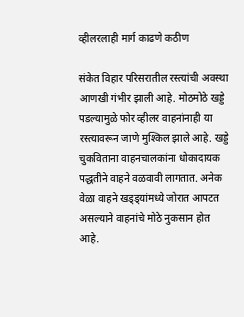व्हीलरलाही मार्ग काढणे कठीण

संकेत विहार परिसरातील रस्त्यांची अवस्था आणखी गंभीर झाली आहे. मोठमोठे खड्डे पडल्यामुळे फोर व्हीलर वाहनांनाही या रस्त्यावरून जाणे मुश्किल झाले आहे. खड्डे चुकविताना वाहनचालकांना धोकादायक पद्धतीने वाहने वळवावी लागतात. अनेक वेळा वाहने खड्ड्यांमध्ये जोरात आपटत असल्याने वाहनांचे मोठे नुकसान होत आहे.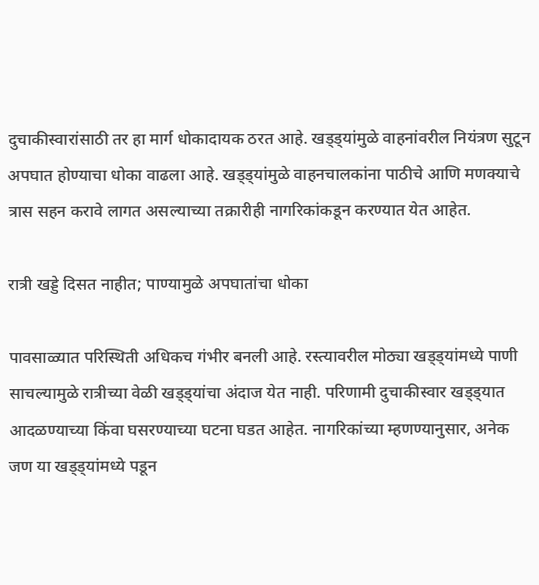दुचाकीस्वारांसाठी तर हा मार्ग धोकादायक ठरत आहे. खड्ड्यांमुळे वाहनांवरील नियंत्रण सुटून अपघात होण्याचा धोका वाढला आहे. खड्ड्यांमुळे वाहनचालकांना पाठीचे आणि मणक्याचे त्रास सहन करावे लागत असल्याच्या तक्रारीही नागरिकांकडून करण्यात येत आहेत.

रात्री खड्डे दिसत नाहीत; पाण्यामुळे अपघातांचा धोका

पावसाळ्यात परिस्थिती अधिकच गंभीर बनली आहे. रस्त्यावरील मोठ्या खड्ड्यांमध्ये पाणी साचल्यामुळे रात्रीच्या वेळी खड्ड्यांचा अंदाज येत नाही. परिणामी दुचाकीस्वार खड्ड्यात आदळण्याच्या किंवा घसरण्याच्या घटना घडत आहेत. नागरिकांच्या म्हणण्यानुसार, अनेक जण या खड्ड्यांमध्ये पडून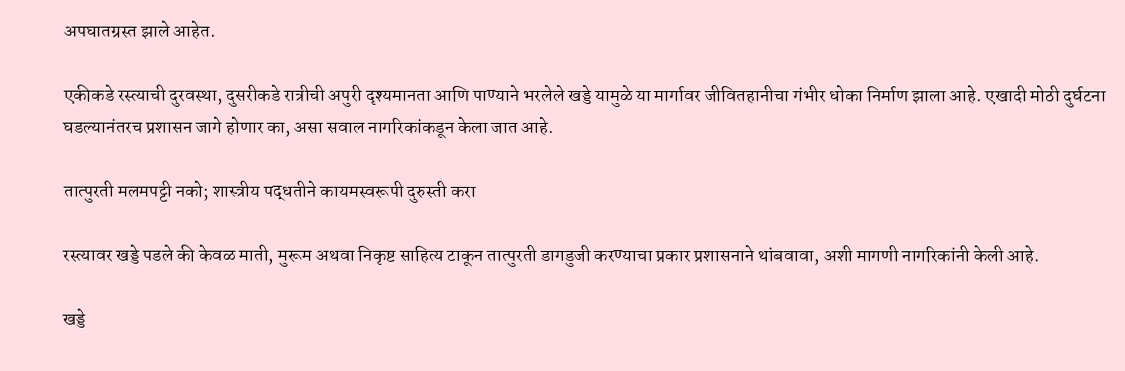अपघातग्रस्त झाले आहेत.

एकीकडे रस्त्याची दुरवस्था, दुसरीकडे रात्रीची अपुरी दृश्यमानता आणि पाण्याने भरलेले खड्डे यामुळे या मार्गावर जीवितहानीचा गंभीर धोका निर्माण झाला आहे. एखादी मोठी दुर्घटना घडल्यानंतरच प्रशासन जागे होणार का, असा सवाल नागरिकांकडून केला जात आहे.

तात्पुरती मलमपट्टी नको; शास्त्रीय पद्धतीने कायमस्वरूपी दुरुस्ती करा

रस्त्यावर खड्डे पडले की केवळ माती, मुरूम अथवा निकृष्ट साहित्य टाकून तात्पुरती डागडुजी करण्याचा प्रकार प्रशासनाने थांबवावा, अशी मागणी नागरिकांनी केली आहे.

खड्डे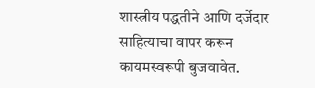शास्त्रीय पद्धतीने आणि दर्जेदार साहित्याचा वापर करून कायमस्वरूपी बुजवावेत.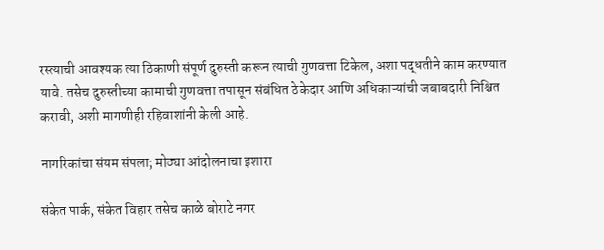रस्त्याची आवश्यक त्या ठिकाणी संपूर्ण दुरुस्ती करून त्याची गुणवत्ता टिकेल, अशा पद्धतीने काम करण्यात यावे. तसेच दुरुस्तीच्या कामाची गुणवत्ता तपासून संबंधित ठेकेदार आणि अधिकाऱ्यांची जबाबदारी निश्चित करावी, अशी मागणीही रहिवाशांनी केली आहे.

नागरिकांचा संयम संपला; मोठ्या आंदोलनाचा इशारा

संकेत पार्क, संकेत विहार तसेच काळे बोराटे नगर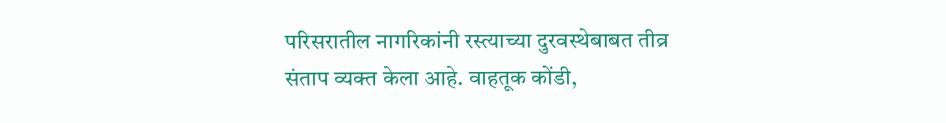परिसरातील नागरिकांनी रस्त्याच्या दुरवस्थेबाबत तीव्र संताप व्यक्त केला आहे. वाहतूक कोंडी,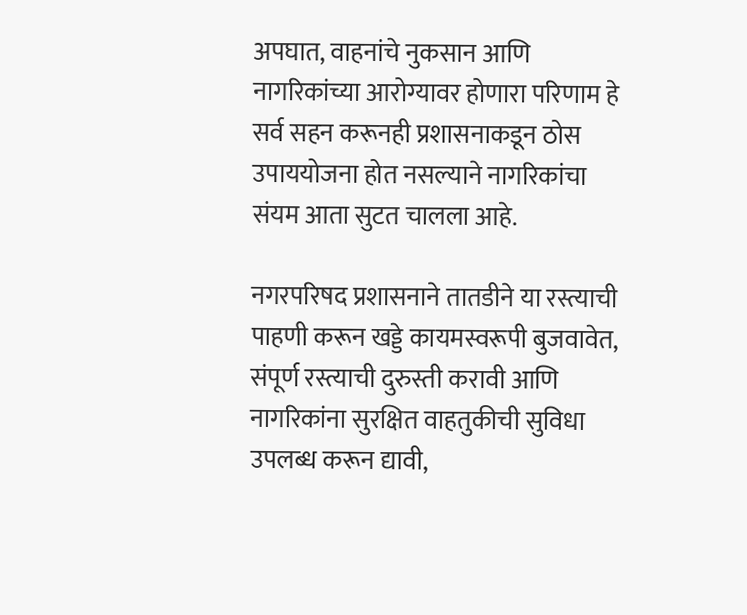अपघात, वाहनांचे नुकसान आणि नागरिकांच्या आरोग्यावर होणारा परिणाम हे सर्व सहन करूनही प्रशासनाकडून ठोस उपाययोजना होत नसल्याने नागरिकांचा संयम आता सुटत चालला आहे.

नगरपरिषद प्रशासनाने तातडीने या रस्त्याची पाहणी करून खड्डे कायमस्वरूपी बुजवावेत, संपूर्ण रस्त्याची दुरुस्ती करावी आणि नागरिकांना सुरक्षित वाहतुकीची सुविधा उपलब्ध करून द्यावी,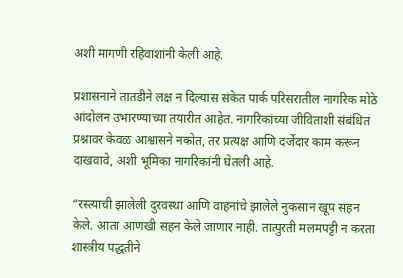अशी मागणी रहिवाशांनी केली आहे.

प्रशासनाने तातडीने लक्ष न दिल्यास संकेत पार्क परिसरातील नागरिक मोठे आंदोलन उभारण्याच्या तयारीत आहेत. नागरिकांच्या जीविताशी संबंधित प्रश्नावर केवळ आश्वासने नकोत, तर प्रत्यक्ष आणि दर्जेदार काम करून दाखवावे, अशी भूमिका नागरिकांनी घेतली आहे.

“रस्त्याची झालेली दुरवस्था आणि वाहनांचे झालेले नुकसान खूप सहन केले. आता आणखी सहन केले जाणार नाही. तात्पुरती मलमपट्टी न करता शास्त्रीय पद्धतीने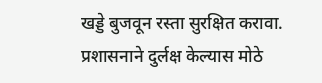खड्डे बुजवून रस्ता सुरक्षित करावा. प्रशासनाने दुर्लक्ष केल्यास मोठे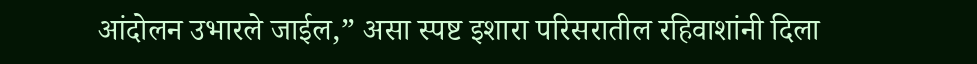आंदोलन उभारले जाईल,” असा स्पष्ट इशारा परिसरातील रहिवाशांनी दिला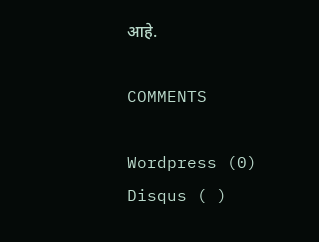आहे.

COMMENTS

Wordpress (0)
Disqus ( )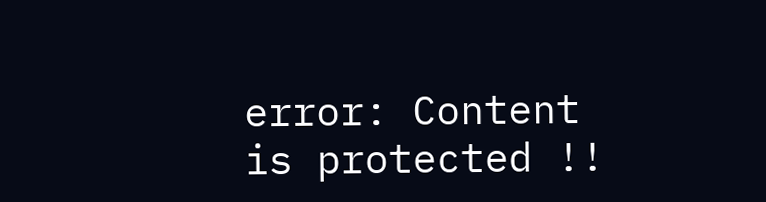error: Content is protected !!